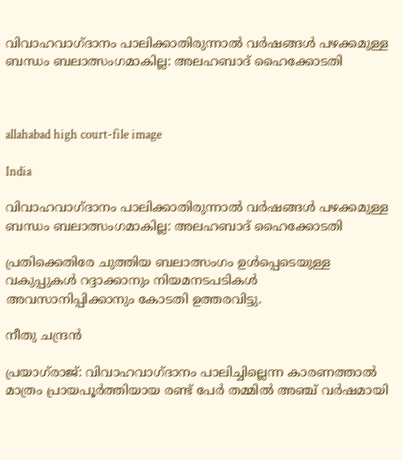വിവാഹവാഗ്ദാനം പാലിക്കാതിരുന്നാൽ വർഷങ്ങൾ പഴക്കമുള്ള ബന്ധം ബലാത്സംഗമാകില്ല: അലഹബാദ് ഹൈക്കോടതി



allahabad high court-file image

India

വിവാഹവാഗ്ദാനം പാലിക്കാതിരുന്നാൽ വർഷങ്ങൾ പഴക്കമുള്ള ബന്ധം ബലാത്സംഗമാകില്ല: അലഹബാദ് ഹൈക്കോടതി

പ്രതിക്കെതിരേ ചുത്തിയ ബലാത്സംഗം ഉൾപ്പെടെയുള്ള വകുപ്പുകൾ റദ്ദാക്കാനും നിയമനടപടികൾ അവസാനിപ്പിക്കാനും കോടതി ഉത്തരവിട്ടു.

നീതു ചന്ദ്രൻ

പ്രയാഗ്‌രാജ്: വിവാഹവാഗ്ദാനം പാലിച്ചില്ലെന്ന കാരണത്താൽ മാത്രം പ്രായപൂർത്തിയായ രണ്ട് പേർ തമ്മിൽ അഞ്ച് വർഷമായി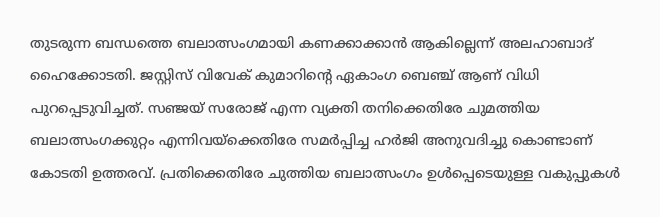തുടരുന്ന ബന്ധത്തെ ബലാത്സംഗമായി കണക്കാക്കാൻ ആകില്ലെന്ന് അലഹാബാദ് ഹൈക്കോടതി. ജസ്റ്റിസ് വിവേക് കുമാറിന്‍റെ ഏകാംഗ ബെഞ്ച് ആണ് വിധി പുറപ്പെടുവിച്ചത്. സഞ്ജയ് സരോജ് എന്ന വ്യക്തി തനിക്കെതിരേ ചുമത്തിയ ബലാത്സംഗക്കുറ്റം എന്നിവയ്ക്കെതിരേ സമർപ്പിച്ച ഹർജി അനുവദിച്ചു കൊണ്ടാണ് കോടതി ഉത്തരവ്. പ്രതിക്കെതിരേ ചുത്തിയ ബലാത്സംഗം ഉൾപ്പെടെയുള്ള വകുപ്പുകൾ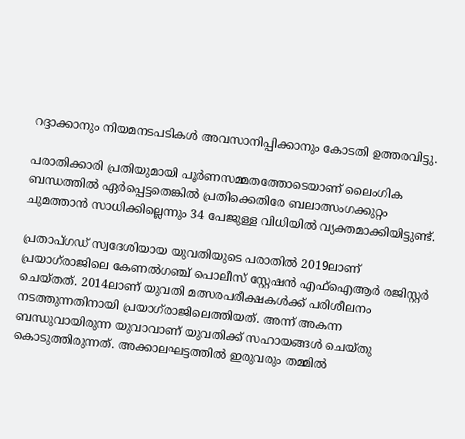റദ്ദാക്കാനും നിയമനടപടികൾ അവസാനിപ്പിക്കാനും കോടതി ഉത്തരവിട്ടു.

പരാതിക്കാരി പ്രതിയുമായി പൂർണസമ്മതത്തോടെയാണ് ലൈംഗിക ബന്ധത്തിൽ ഏർപ്പെട്ടതെങ്കിൽ പ്രതിക്കെതിരേ ബലാത്സംഗക്കുറ്റം ചുമത്താൻ സാധിക്കില്ലെന്നും 34 പേജുള്ള വിധിയിൽ വ്യക്തമാക്കിയിട്ടുണ്ട്.

പ്രതാപ്ഗഡ് സ്വദേശിയായ യുവതിയുടെ പരാതിൽ 2019ലാണ് പ്രയാഗ്‌രാജിലെ കേണൽഗഞ്ച് പൊലീസ് സ്റ്റേഷൻ എഫ്ഐആർ രജിസ്റ്റർ ചെയ്തത്. 2014ലാണ് യുവതി മത്സരപരീക്ഷകൾക്ക് പരിശീലനം നടത്തുന്നതിനായി പ്രയാഗ്‌രാജിലെത്തിയത്. അന്ന് അകന്ന ബന്ധുവായിരുന്ന യുവാവാണ് യുവതിക്ക് സഹായങ്ങൾ ചെയ്തു കൊടുത്തിരുന്നത്. അക്കാലഘട്ടത്തിൽ ഇരുവരും തമ്മിൽ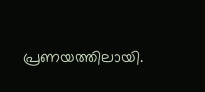പ്രണയത്തിലായി.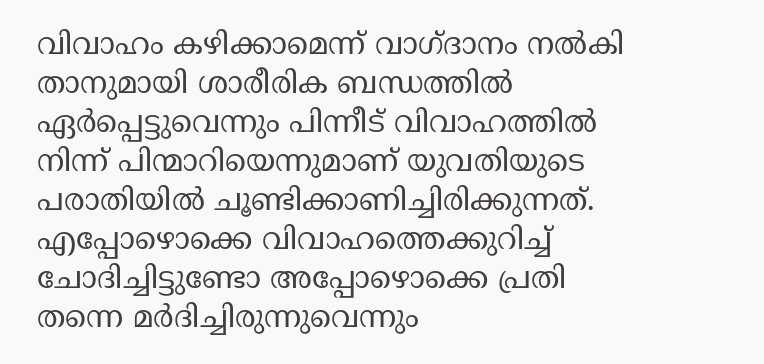വിവാഹം കഴിക്കാമെന്ന് വാഗ്ദാനം നൽകി താനുമായി ശാരീരിക ബന്ധത്തിൽ ഏർപ്പെട്ടുവെന്നും പിന്നീട് വിവാഹത്തിൽ നിന്ന് പിന്മാറിയെന്നുമാണ് യുവതിയുടെ പരാതിയിൽ ചൂണ്ടിക്കാണിച്ചിരിക്കുന്നത്. എപ്പോഴൊക്കെ വിവാഹത്തെക്കുറിച്ച് ചോദിച്ചിട്ടുണ്ടോ അപ്പോഴൊക്കെ പ്രതി തന്നെ മർദിച്ചിരുന്നുവെന്നും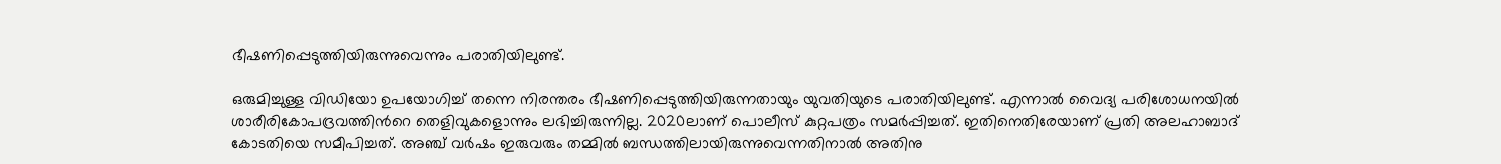ഭീഷണിപ്പെടുത്തിയിരുന്നുവെന്നും പരാതിയിലുണ്ട്.

ഒരുമിച്ചുള്ള വിഡിയോ ഉപയോഗിച്ച് തന്നെ നിരന്തരം ഭീഷണിപ്പെടുത്തിയിരുന്നതായും യുവതിയുടെ പരാതിയിലുണ്ട്. എന്നാൽ വൈദ്യ പരിശോധനയിൽ ശാരീരികോപദ്രവത്തിന്‍റെ തെളിവുകളൊന്നും ലഭിച്ചിരുന്നില്ല. 2020ലാണ് പൊലീസ് കുറ്റപത്രം സമർപ്പിച്ചത്. ഇതിനെതിരേയാണ് പ്രതി അലഹാബാദ് കോടതിയെ സമീപിച്ചത്. അഞ്ച് വർഷം ഇരുവരും തമ്മിൽ ബന്ധത്തിലായിരുന്നുവെന്നതിനാൽ അതിനു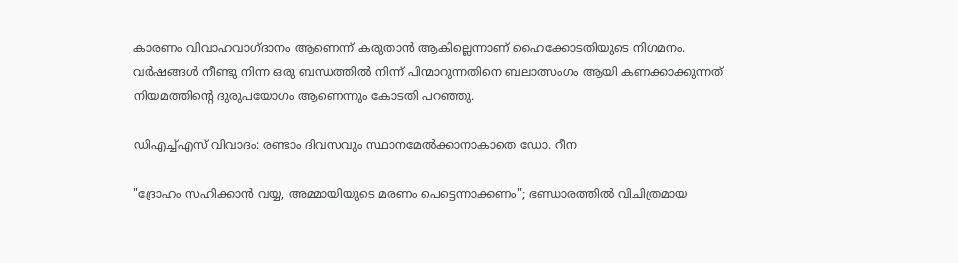കാരണം വിവാഹവാഗ്ദാനം ആണെന്ന് കരുതാൻ ആകില്ലെന്നാണ് ഹൈക്കോടതിയുടെ നിഗമനം. വർഷങ്ങൾ നീണ്ടു നിന്ന ഒരു ബന്ധത്തിൽ നിന്ന് പിന്മാറുന്നതിനെ ബലാത്സംഗം ആയി കണക്കാക്കുന്നത് നിയമത്തിന്‍റെ ദുരുപയോഗം ആണെന്നും കോടതി പറഞ്ഞു.

ഡിഎച്ച്എസ് വിവാദം: രണ്ടാം ദിവസവും സ്ഥാനമേല്‍ക്കാനാകാതെ ഡോ. റീന

"ദ്രോഹം സഹിക്കാൻ വയ്യ, അമ്മായിയുടെ മരണം പെട്ടെന്നാക്കണം"; ഭണ്ഡാരത്തിൽ വിചിത്രമായ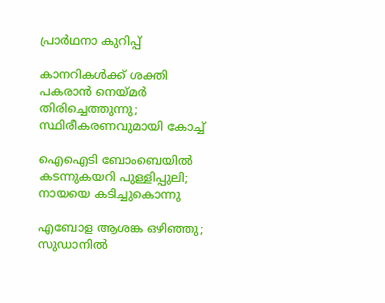പ്രാർഥനാ കുറിപ്പ്

കാനറികൾക്ക് ശക്തി പകരാൻ നെയ്മർ തിരിച്ചെത്തുന്നു; സ്ഥിരീകരണവുമായി കോച്ച്

ഐഐടി ബോംബെയില്‍ കടന്നുകയറി പുള്ളിപ്പുലി; നായയെ കടിച്ചുകൊന്നു

എബോള ആശങ്ക ഒഴിഞ്ഞു; സുഡാനില്‍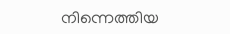നിന്നെത്തിയ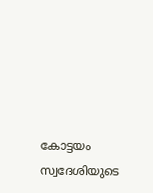കോട്ടയം സ്വദേശിയുടെ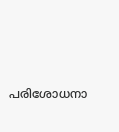പരിശോധനാ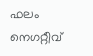ഫലം നെഗറ്റീവ്‌